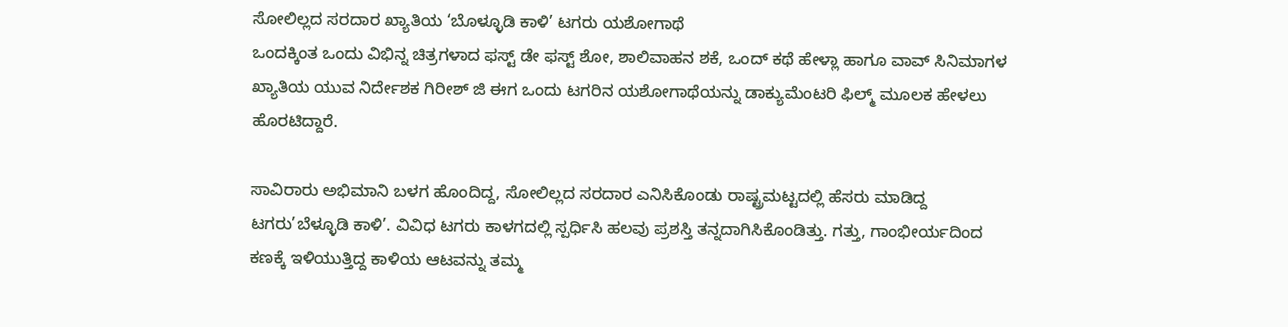ಸೋಲಿಲ್ಲದ ಸರದಾರ ಖ್ಯಾತಿಯ ‘ಬೊಳ್ಳೂಡಿ ಕಾಳಿ’ ಟಗರು ಯಶೋಗಾಥೆ
ಒಂದಕ್ಕಿಂತ ಒಂದು ವಿಭಿನ್ನ ಚಿತ್ರಗಳಾದ ಫಸ್ಟ್ ಡೇ ಫಸ್ಟ್ ಶೋ, ಶಾಲಿವಾಹನ ಶಕೆ, ಒಂದ್ ಕಥೆ ಹೇಳ್ಲಾ ಹಾಗೂ ವಾವ್ ಸಿನಿಮಾಗಳ ಖ್ಯಾತಿಯ ಯುವ ನಿರ್ದೇಶಕ ಗಿರೀಶ್ ಜಿ ಈಗ ಒಂದು ಟಗರಿನ ಯಶೋಗಾಥೆಯನ್ನು ಡಾಕ್ಯುಮೆಂಟರಿ ಫಿಲ್ಮ್ ಮೂಲಕ ಹೇಳಲು ಹೊರಟಿದ್ದಾರೆ.

ಸಾವಿರಾರು ಅಭಿಮಾನಿ ಬಳಗ ಹೊಂದಿದ್ದ, ಸೋಲಿಲ್ಲದ ಸರದಾರ ಎನಿಸಿಕೊಂಡು ರಾಷ್ಟ್ರಮಟ್ಟದಲ್ಲಿ ಹೆಸರು ಮಾಡಿದ್ದ ಟಗರು’ಬೆಳ್ಳೂಡಿ ಕಾಳಿ’. ವಿವಿಧ ಟಗರು ಕಾಳಗದಲ್ಲಿ ಸ್ಪರ್ಧಿಸಿ ಹಲವು ಪ್ರಶಸ್ತಿ ತನ್ನದಾಗಿಸಿಕೊಂಡಿತ್ತು. ಗತ್ತು, ಗಾಂಭೀರ್ಯದಿಂದ ಕಣಕ್ಕೆ ಇಳಿಯುತ್ತಿದ್ದ ಕಾಳಿಯ ಆಟವನ್ನು ತಮ್ಮ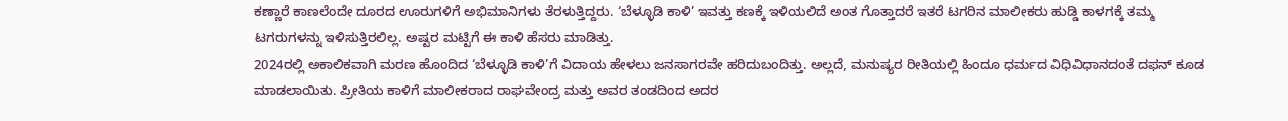ಕಣ್ಣಾರೆ ಕಾಣಲೆಂದೇ ದೂರದ ಊರುಗಳಿಗೆ ಅಭಿಮಾನಿಗಳು ತೆರಳುತ್ತಿದ್ದರು. ‘ಬೆಳ್ಳೂಡಿ ಕಾಳಿ’ ಇವತ್ತು ಕಣಕ್ಕೆ ಇಳಿಯಲಿದೆ ಅಂತ ಗೊತ್ತಾದರೆ ಇತರೆ ಟಗರಿನ ಮಾಲೀಕರು ಹುಡ್ಡಿ ಕಾಳಗಕ್ಕೆ ತಮ್ಮ ಟಗರುಗಳನ್ನು ಇಳಿಸುತ್ತಿರಲಿಲ್ಲ. ಅಷ್ಟರ ಮಟ್ಟಿಗೆ ಈ ಕಾಳಿ ಹೆಸರು ಮಾಡಿತ್ತು.
2024ರಲ್ಲಿ ಅಕಾಲಿಕವಾಗಿ ಮರಣ ಹೊಂದಿದ ‘ಬೆಳ್ಳೂಡಿ ಕಾಳಿ’ಗೆ ವಿದಾಯ ಹೇಳಲು ಜನಸಾಗರವೇ ಹರಿದುಬಂದಿತ್ತು. ಅಲ್ಲದೆ, ಮನುಷ್ಯರ ರೀತಿಯಲ್ಲಿ ಹಿಂದೂ ಧರ್ಮದ ವಿಧಿವಿಧಾನದಂತೆ ದಫನ್ ಕೂಡ ಮಾಡಲಾಯಿತು. ಪ್ರೀತಿಯ ಕಾಳಿಗೆ ಮಾಲೀಕರಾದ ರಾಘವೇಂದ್ರ ಮತ್ತು ಅವರ ತಂಡದಿಂದ ಅದರ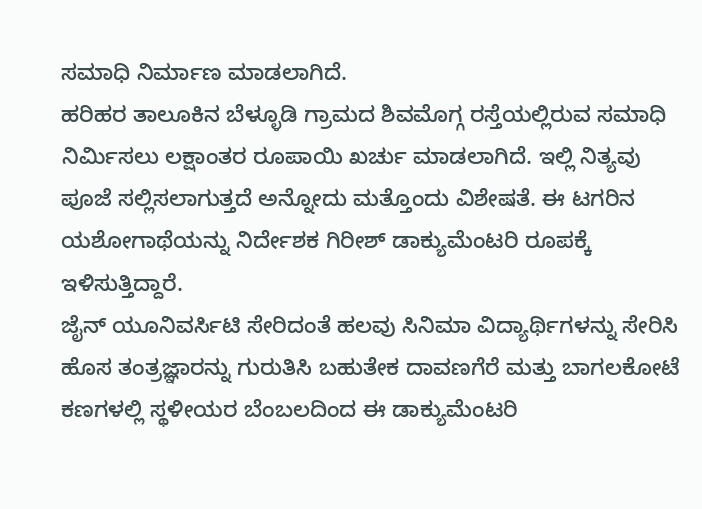ಸಮಾಧಿ ನಿರ್ಮಾಣ ಮಾಡಲಾಗಿದೆ.
ಹರಿಹರ ತಾಲೂಕಿನ ಬೆಳ್ಳೂಡಿ ಗ್ರಾಮದ ಶಿವಮೊಗ್ಗ ರಸ್ತೆಯಲ್ಲಿರುವ ಸಮಾಧಿ ನಿರ್ಮಿಸಲು ಲಕ್ಷಾಂತರ ರೂಪಾಯಿ ಖರ್ಚು ಮಾಡಲಾಗಿದೆ. ಇಲ್ಲಿ ನಿತ್ಯವು ಪೂಜೆ ಸಲ್ಲಿಸಲಾಗುತ್ತದೆ ಅನ್ನೋದು ಮತ್ತೊಂದು ವಿಶೇಷತೆ. ಈ ಟಗರಿನ ಯಶೋಗಾಥೆಯನ್ನು ನಿರ್ದೇಶಕ ಗಿರೀಶ್ ಡಾಕ್ಯುಮೆಂಟರಿ ರೂಪಕ್ಕೆ ಇಳಿಸುತ್ತಿದ್ದಾರೆ.
ಜೈನ್ ಯೂನಿವರ್ಸಿಟಿ ಸೇರಿದಂತೆ ಹಲವು ಸಿನಿಮಾ ವಿದ್ಯಾರ್ಥಿಗಳನ್ನು ಸೇರಿಸಿ ಹೊಸ ತಂತ್ರಜ್ಞಾರನ್ನು ಗುರುತಿಸಿ ಬಹುತೇಕ ದಾವಣಗೆರೆ ಮತ್ತು ಬಾಗಲಕೋಟೆ ಕಣಗಳಲ್ಲಿ ಸ್ಥಳೀಯರ ಬೆಂಬಲದಿಂದ ಈ ಡಾಕ್ಯುಮೆಂಟರಿ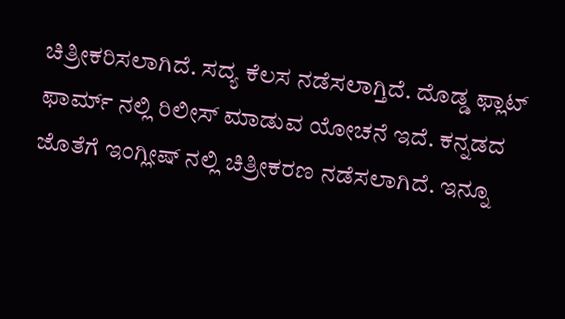ಚಿತ್ರೀಕರಿಸಲಾಗಿದೆ. ಸದ್ಯ ಕೆಲಸ ನಡೆಸಲಾಗ್ತಿದೆ. ದೊಡ್ಡ ಫ್ಲಾಟ್ ಫಾರ್ಮ್ ನಲ್ಲಿ ರಿಲೀಸ್ ಮಾಡುವ ಯೋಚನೆ ಇದೆ. ಕನ್ನಡದ ಜೊತೆಗೆ ಇಂಗ್ಲೀಷ್ ನಲ್ಲಿ ಚಿತ್ರೀಕರಣ ನಡೆಸಲಾಗಿದೆ. ಇನ್ನೂ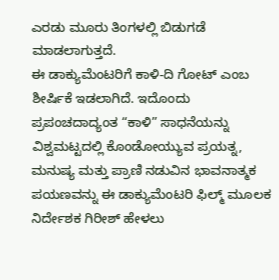ಎರಡು ಮೂರು ತಿಂಗಳಲ್ಲಿ ಬಿಡುಗಡೆ ಮಾಡಲಾಗುತ್ತದೆ.
ಈ ಡಾಕ್ಯುಮೆಂಟರಿಗೆ ಕಾಳಿ-ದಿ ಗೋಟ್ ಎಂಬ ಶೀರ್ಷಿಕೆ ಇಡಲಾಗಿದೆ. ಇದೊಂದು ಪ್ರಪಂಚದಾದ್ಯಂತ “ಕಾಳಿ” ಸಾಧನೆಯನ್ನು ವಿಶ್ವಮಟ್ಟದಲ್ಲಿ ಕೊಂಡೋಯ್ಯುವ ಪ್ರಯತ್ನ, ಮನುಷ್ಯ ಮತ್ತು ಪ್ರಾಣಿ ನಡುವಿನ ಭಾವನಾತ್ಮಕ ಪಯಣವನ್ನು ಈ ಡಾಕ್ಯುಮೆಂಟರಿ ಫಿಲ್ಮ್ ಮೂಲಕ ನಿರ್ದೇಶಕ ಗಿರೀಶ್ ಹೇಳಲು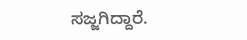ಸಜ್ಜಗಿದ್ದಾರೆ.